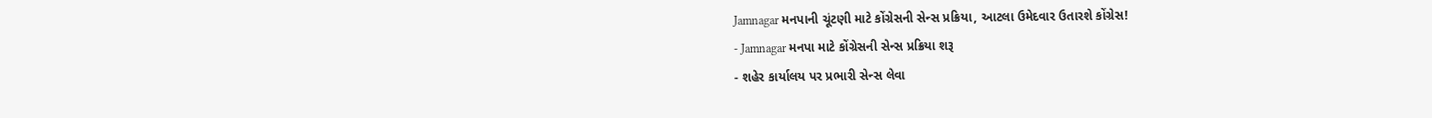Jamnagar મનપાની ચૂંટણી માટે કોંગ્રેસની સેન્સ પ્રક્રિયા, આટલા ઉમેદવાર ઉતારશે કોંગ્રેસ!
- Jamnagar મનપા માટે કોંગ્રેસની સેન્સ પ્રક્રિયા શરૂ
- શહેર કાર્યાલય પર પ્રભારી સેન્સ લેવા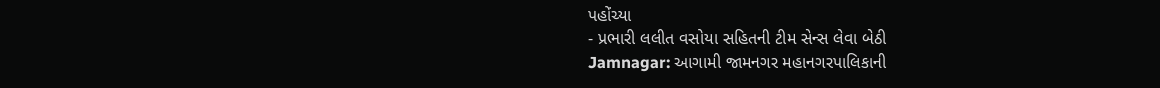પહોંચ્યા
- પ્રભારી લલીત વસોયા સહિતની ટીમ સેન્સ લેવા બેઠી
Jamnagar: આગામી જામનગર મહાનગરપાલિકાની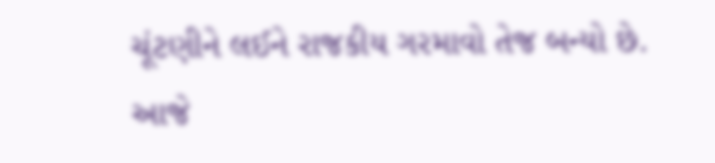ચૂંટણીને લઈને રાજકીય ગરમાવો તેજ બન્યો છે. આજે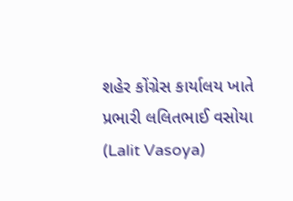શહેર કોંગ્રેસ કાર્યાલય ખાતે પ્રભારી લલિતભાઈ વસોયા (Lalit Vasoya)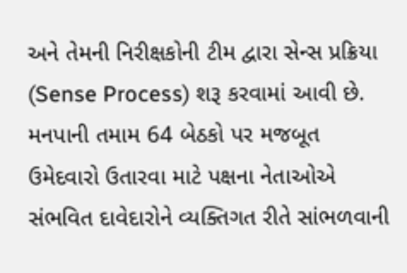અને તેમની નિરીક્ષકોની ટીમ દ્વારા સેન્સ પ્રક્રિયા (Sense Process) શરૂ કરવામાં આવી છે. મનપાની તમામ 64 બેઠકો પર મજબૂત ઉમેદવારો ઉતારવા માટે પક્ષના નેતાઓએ સંભવિત દાવેદારોને વ્યક્તિગત રીતે સાંભળવાની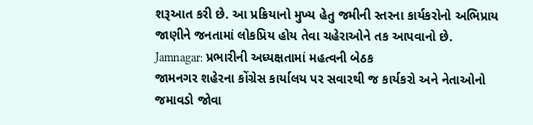શરૂઆત કરી છે. આ પ્રક્રિયાનો મુખ્ય હેતુ જમીની સ્તરના કાર્યકરોનો અભિપ્રાય જાણીને જનતામાં લોકપ્રિય હોય તેવા ચહેરાઓને તક આપવાનો છે.
Jamnagar: પ્રભારીની અધ્યક્ષતામાં મહત્વની બેઠક
જામનગર શહેરના કોંગ્રેસ કાર્યાલય પર સવારથી જ કાર્યકરો અને નેતાઓનો જમાવડો જોવા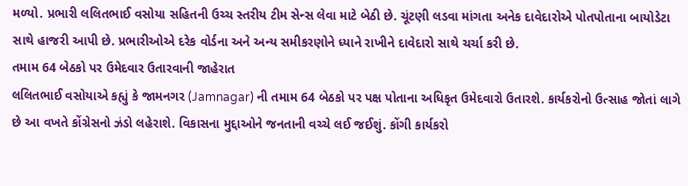મળ્યો. પ્રભારી લલિતભાઈ વસોયા સહિતની ઉચ્ચ સ્તરીય ટીમ સેન્સ લેવા માટે બેઠી છે. ચૂંટણી લડવા માંગતા અનેક દાવેદારોએ પોતપોતાના બાયોડેટા સાથે હાજરી આપી છે. પ્રભારીઓએ દરેક વોર્ડના અને અન્ય સમીકરણોને ધ્યાને રાખીને દાવેદારો સાથે ચર્ચા કરી છે.
તમામ 64 બેઠકો પર ઉમેદવાર ઉતારવાની જાહેરાત
લલિતભાઈ વસોયાએ કહ્યું કે જામનગર (Jamnagar) ની તમામ 64 બેઠકો પર પક્ષ પોતાના અધિકૃત ઉમેદવારો ઉતારશે. કાર્યકરોનો ઉત્સાહ જોતાં લાગે છે આ વખતે કોંગ્રેસનો ઝંડો લહેરાશે. વિકાસના મુદ્દાઓને જનતાની વચ્ચે લઈ જઈશું. કોંગી કાર્યકરો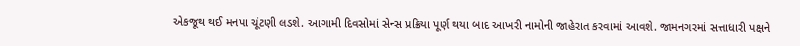એકજૂથ થઈ મનપા ચૂંટણી લડશે. આગામી દિવસોમાં સેન્સ પ્રક્રિયા પૂર્ણ થયા બાદ આખરી નામોની જાહેરાત કરવામાં આવશે. જામનગરમાં સત્તાધારી પક્ષને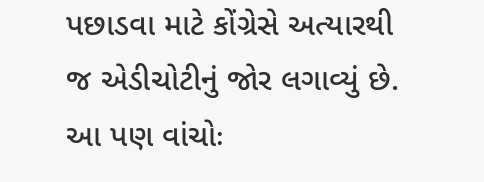પછાડવા માટે કોંગ્રેસે અત્યારથી જ એડીચોટીનું જોર લગાવ્યું છે.
આ પણ વાંચોઃ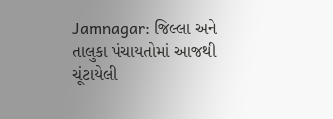Jamnagar: જિલ્લા અને તાલુકા પંચાયતોમાં આજથી ચૂંટાયેલી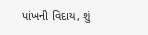પાંખની વિદાય, શું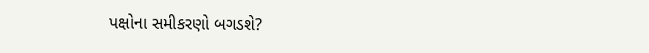પક્ષોના સમીકરણો બગડશે?